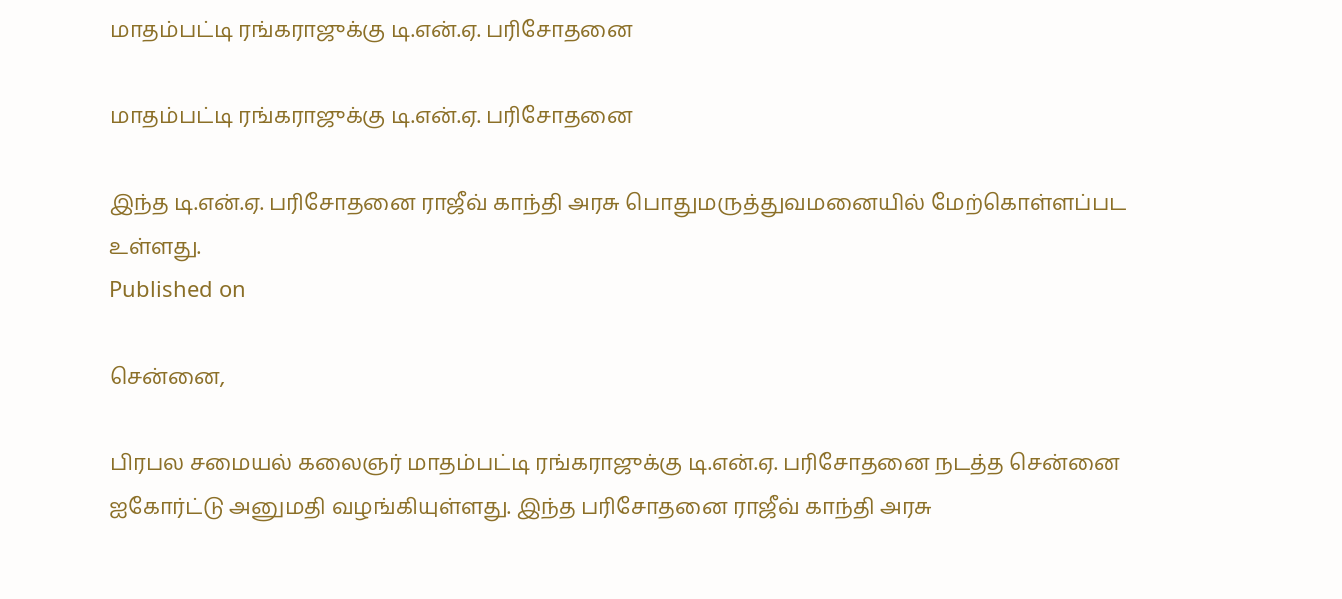மாதம்பட்டி ரங்கராஜுக்கு டி.என்.ஏ. பரிசோதனை

மாதம்பட்டி ரங்கராஜுக்கு டி.என்.ஏ. பரிசோதனை

இந்த டி.என்.ஏ. பரிசோதனை ராஜீவ் காந்தி அரசு பொதுமருத்துவமனையில் மேற்கொள்ளப்பட உள்ளது.
Published on

சென்னை,

பிரபல சமையல் கலைஞர் மாதம்பட்டி ரங்கராஜுக்கு டி.என்.ஏ. பரிசோதனை நடத்த சென்னை ஐகோர்ட்டு அனுமதி வழங்கியுள்ளது. இந்த பரிசோதனை ராஜீவ் காந்தி அரசு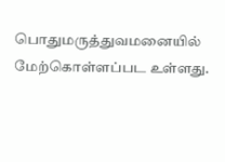பொதுமருத்துவமனையில் மேற்கொள்ளப்பட உள்ளது.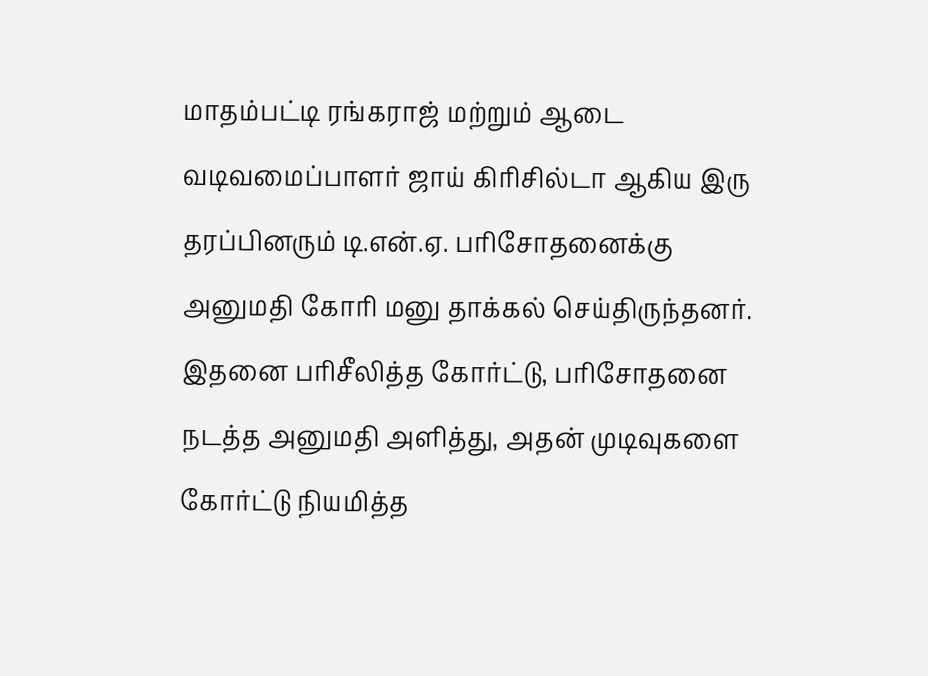மாதம்பட்டி ரங்கராஜ் மற்றும் ஆடை வடிவமைப்பாளர் ஜாய் கிரிசில்டா ஆகிய இரு தரப்பினரும் டி.என்.ஏ. பரிசோதனைக்கு அனுமதி கோரி மனு தாக்கல் செய்திருந்தனர். இதனை பரிசீலித்த கோர்ட்டு, பரிசோதனை நடத்த அனுமதி அளித்து, அதன் முடிவுகளை கோர்ட்டு நியமித்த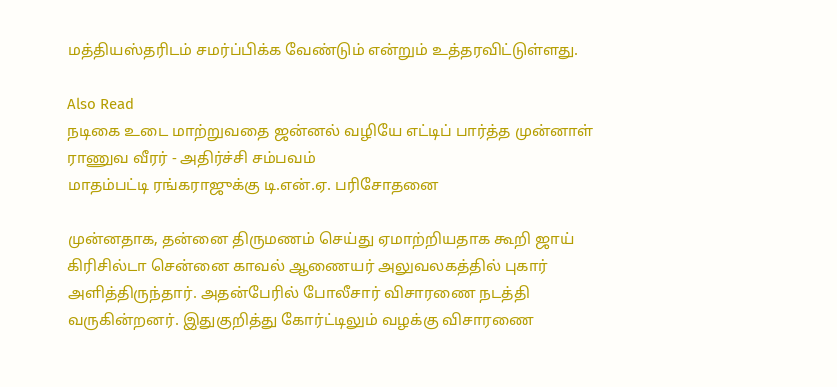மத்தியஸ்தரிடம் சமர்ப்பிக்க வேண்டும் என்றும் உத்தரவிட்டுள்ளது.

Also Read
நடிகை உடை மாற்றுவதை ஜன்னல் வழியே எட்டிப் பார்த்த முன்னாள் ராணுவ வீரர் - அதிர்ச்சி சம்பவம்
மாதம்பட்டி ரங்கராஜுக்கு டி.என்.ஏ. பரிசோதனை

முன்னதாக, தன்னை திருமணம் செய்து ஏமாற்றியதாக கூறி ஜாய் கிரிசில்டா சென்னை காவல் ஆணையர் அலுவலகத்தில் புகார் அளித்திருந்தார். அதன்பேரில் போலீசார் விசாரணை நடத்தி வருகின்றனர். இதுகுறித்து கோர்ட்டிலும் வழக்கு விசாரணை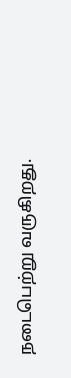நடைபெற்று வருகிறது.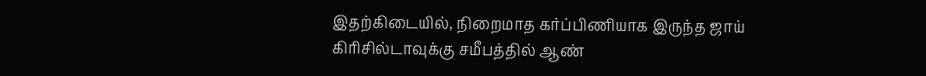இதற்கிடையில், நிறைமாத கர்ப்பிணியாக இருந்த ஜாய் கிரிசில்டாவுக்கு சமீபத்தில் ஆண்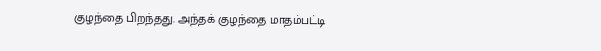குழந்தை பிறந்தது. அந்தக் குழந்தை மாதம்பட்டி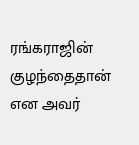ரங்கராஜின் குழந்தைதான் என அவர்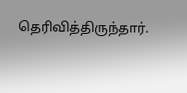தெரிவித்திருந்தார்.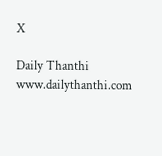X

Daily Thanthi
www.dailythanthi.com